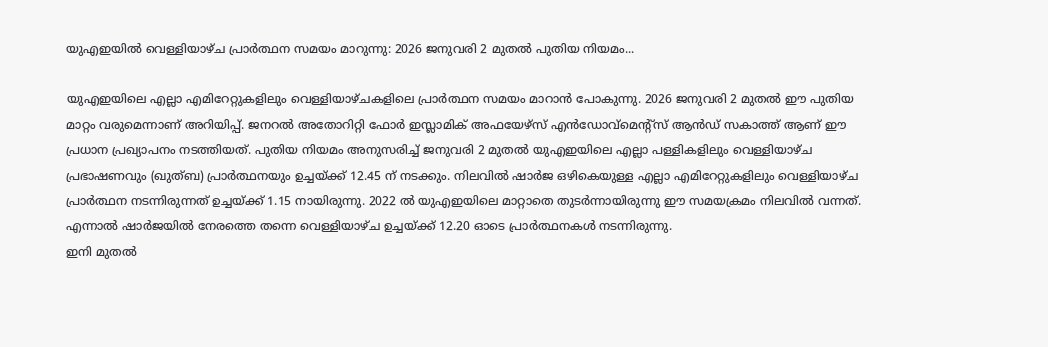യുഎഇയിൽ വെള്ളിയാഴ്ച പ്രാർത്ഥന സമയം മാറുന്നു: 2026 ജനുവരി 2 മുതൽ പുതിയ നിയമം...

യുഎഇയിലെ എല്ലാ എമിറേറ്റുകളിലും വെള്ളിയാഴ്ചകളിലെ പ്രാർത്ഥന സമയം മാറാൻ പോകുന്നു. 2026 ജനുവരി 2 മുതൽ ഈ പുതിയ മാറ്റം വരുമെന്നാണ് അറിയിപ്പ്. ജനറൽ അതോറിറ്റി ഫോർ ഇസ്ലാമിക് അഫയേഴ്സ് എൻഡോവ്മെന്റ്സ് ആൻഡ് സകാത്ത് ആണ് ഈ പ്രധാന പ്രഖ്യാപനം നടത്തിയത്. പുതിയ നിയമം അനുസരിച്ച് ജനുവരി 2 മുതൽ യുഎഇയിലെ എല്ലാ പള്ളികളിലും വെള്ളിയാഴ്ച പ്രഭാഷണവും (ഖുത്ബ) പ്രാർത്ഥനയും ഉച്ചയ്ക്ക് 12.45 ന് നടക്കും. നിലവിൽ ഷാർജ ഒഴികെയുള്ള എല്ലാ എമിറേറ്റുകളിലും വെള്ളിയാഴ്ച പ്രാർത്ഥന നടന്നിരുന്നത് ഉച്ചയ്ക്ക് 1.15 നായിരുന്നു. 2022 ൽ യുഎഇയിലെ മാറ്റാതെ തുടർന്നായിരുന്നു ഈ സമയക്രമം നിലവിൽ വന്നത്. എന്നാൽ ഷാർജയിൽ നേരത്തെ തന്നെ വെള്ളിയാഴ്ച ഉച്ചയ്ക്ക് 12.20 ഓടെ പ്രാർത്ഥനകൾ നടന്നിരുന്നു.
ഇനി മുതൽ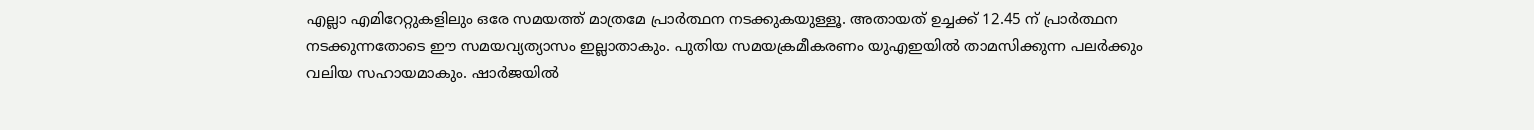എല്ലാ എമിറേറ്റുകളിലും ഒരേ സമയത്ത് മാത്രമേ പ്രാർത്ഥന നടക്കുകയുള്ളൂ. അതായത് ഉച്ചക്ക് 12.45 ന് പ്രാർത്ഥന നടക്കുന്നതോടെ ഈ സമയവ്യത്യാസം ഇല്ലാതാകും. പുതിയ സമയക്രമീകരണം യുഎഇയിൽ താമസിക്കുന്ന പലർക്കും വലിയ സഹായമാകും. ഷാർജയിൽ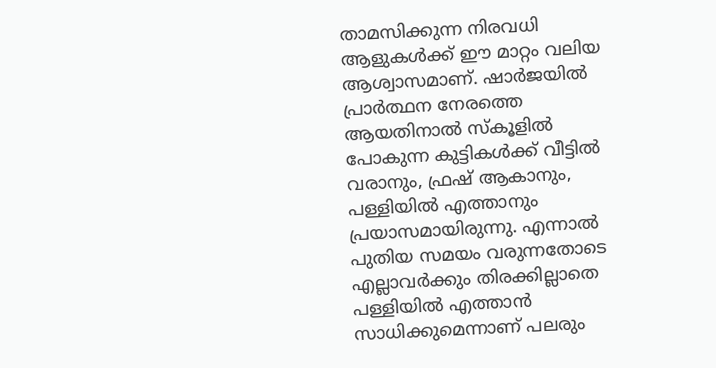താമസിക്കുന്ന നിരവധി ആളുകൾക്ക് ഈ മാറ്റം വലിയ ആശ്വാസമാണ്. ഷാർജയിൽ പ്രാർത്ഥന നേരത്തെ ആയതിനാൽ സ്കൂളിൽ പോകുന്ന കുട്ടികൾക്ക് വീട്ടിൽ വരാനും, ഫ്രഷ് ആകാനും, പള്ളിയിൽ എത്താനും പ്രയാസമായിരുന്നു. എന്നാൽ പുതിയ സമയം വരുന്നതോടെ എല്ലാവർക്കും തിരക്കില്ലാതെ പള്ളിയിൽ എത്താൻ സാധിക്കുമെന്നാണ് പലരും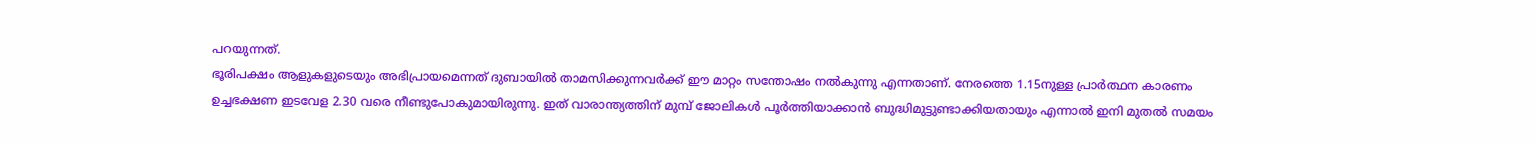പറയുന്നത്.
ഭൂരിപക്ഷം ആളുകളുടെയും അഭിപ്രായമെന്നത് ദുബായിൽ താമസിക്കുന്നവർക്ക് ഈ മാറ്റം സന്തോഷം നൽകുന്നു എന്നതാണ്. നേരത്തെ 1.15നുള്ള പ്രാർത്ഥന കാരണം ഉച്ചഭക്ഷണ ഇടവേള 2.30 വരെ നീണ്ടുപോകുമായിരുന്നു. ഇത് വാരാന്ത്യത്തിന് മുമ്പ് ജോലികൾ പൂർത്തിയാക്കാൻ ബുദ്ധിമുട്ടുണ്ടാക്കിയതായും എന്നാൽ ഇനി മുതൽ സമയം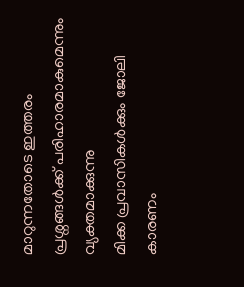മാറുന്നതോടെ ഇത്തരം പ്രശ്നങ്ങൾക്ക് പരിഹാരമാകുമെന്നും വ്യക്തമാക്കുന്നു
മിക്ക പ്രവാസികൾക്കും ജോലി കാരണം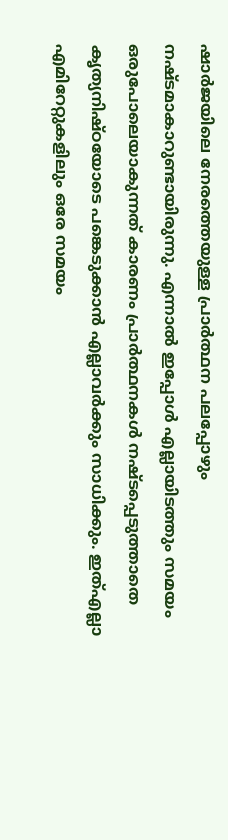ഷാർജയിലെ നേരത്തെയുള്ള പ്രാർത്ഥന പലപ്പോഴും നഷ്ടമാകാറുണ്ടായിരുന്നു. എന്നാൽ ഇപ്പോൾ എല്ലായിടത്തും സമയം ഒരുപോലെയാകുന്നത് കാരണം പ്രാർത്ഥനകൾ നഷ്ടപ്പെടുത്താതെ കൃത്യനിഷ്ഠയോടെ പങ്കെടുക്കാൻ എല്ലാവർക്കും സാധിക്കും. ഇത്എല്ലാ എമിറേറ്റുകളിലും ഒരേ സമയം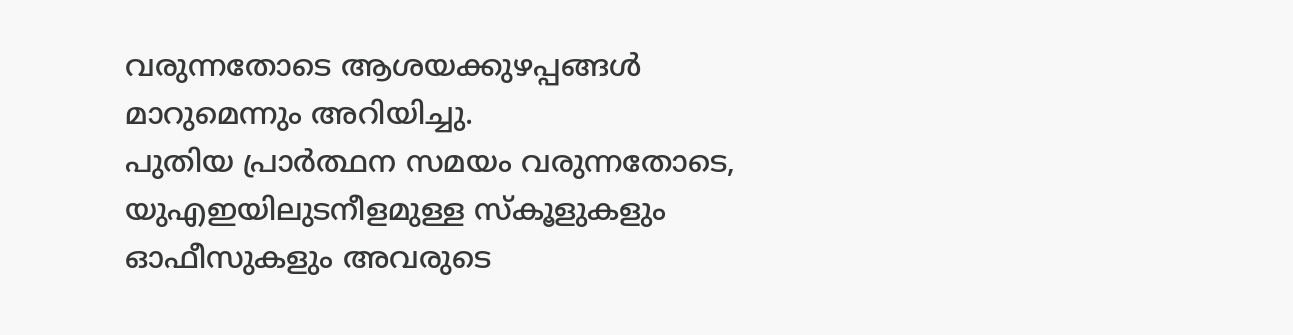വരുന്നതോടെ ആശയക്കുഴപ്പങ്ങൾ മാറുമെന്നും അറിയിച്ചു.
പുതിയ പ്രാർത്ഥന സമയം വരുന്നതോടെ, യുഎഇയിലുടനീളമുള്ള സ്കൂളുകളും ഓഫീസുകളും അവരുടെ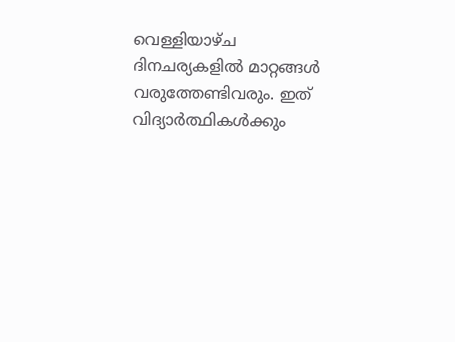വെള്ളിയാഴ്ച ദിനചര്യകളിൽ മാറ്റങ്ങൾ വരുത്തേണ്ടിവരും. ഇത് വിദ്യാർത്ഥികൾക്കും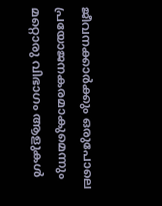ജീവനക്കാർക്കും ഒരുപോലെ പ്രയോജനകരമാകുമെന്നും മറ്റൊരു വിഭാഗം ആളുകൾ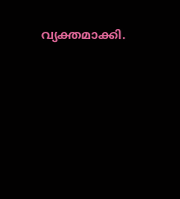വ്യക്തമാക്കി.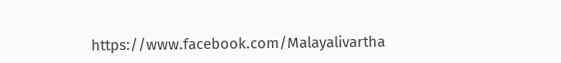https://www.facebook.com/Malayalivartha